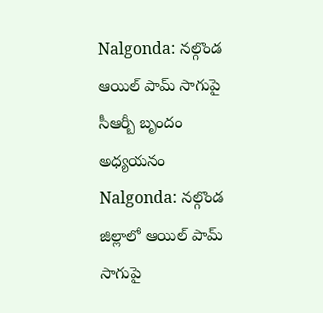Nalgonda: నల్గొండ ఆయిల్ పామ్ సాగుపై సీఆర్బీ బృందం అధ్యయనం
Nalgonda: నల్గొండ జిల్లాలో ఆయిల్ పామ్ సాగుపై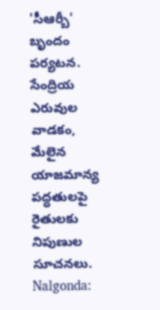'సీఆర్బీ' బృందం పర్యటన. సేంద్రియ ఎరువుల వాడకం, మేలైన యాజమాన్య పద్ధతులపై రైతులకు నిపుణుల సూచనలు.
Nalgonda: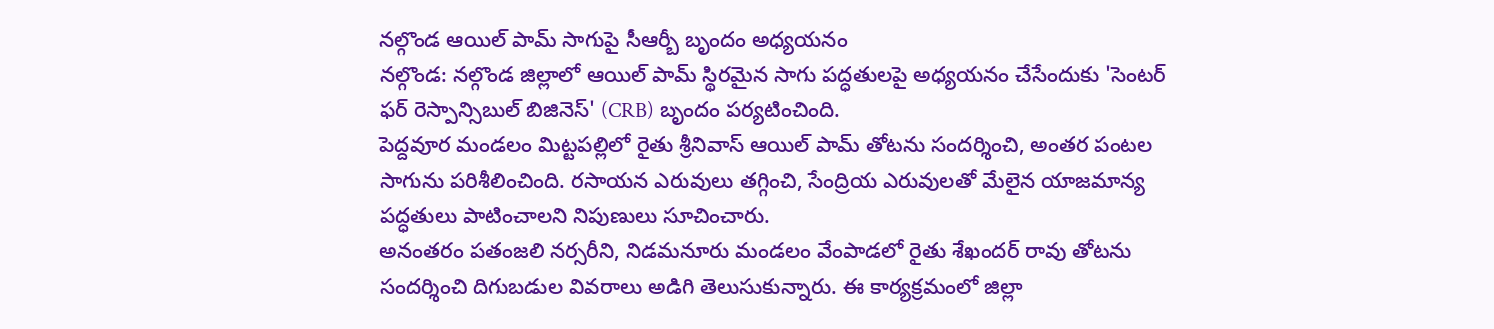నల్గొండ ఆయిల్ పామ్ సాగుపై సీఆర్బీ బృందం అధ్యయనం
నల్గొండ: నల్గొండ జిల్లాలో ఆయిల్ పామ్ స్థిరమైన సాగు పద్ధతులపై అధ్యయనం చేసేందుకు 'సెంటర్ ఫర్ రెస్పాన్సిబుల్ బిజినెస్' (CRB) బృందం పర్యటించింది.
పెద్దవూర మండలం మిట్టపల్లిలో రైతు శ్రీనివాస్ ఆయిల్ పామ్ తోటను సందర్శించి, అంతర పంటల సాగును పరిశీలించింది. రసాయన ఎరువులు తగ్గించి, సేంద్రియ ఎరువులతో మేలైన యాజమాన్య పద్ధతులు పాటించాలని నిపుణులు సూచించారు.
అనంతరం పతంజలి నర్సరీని, నిడమనూరు మండలం వేంపాడలో రైతు శేఖందర్ రావు తోటను సందర్శించి దిగుబడుల వివరాలు అడిగి తెలుసుకున్నారు. ఈ కార్యక్రమంలో జిల్లా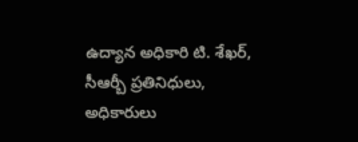ఉద్యాన అధికారి టి. శేఖర్, సీఆర్బీ ప్రతినిధులు, అధికారులు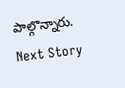పాల్గొన్నారు.
Next Story